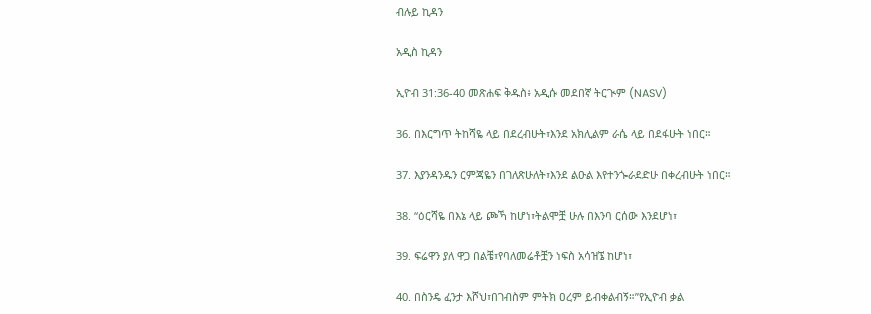ብሉይ ኪዳን

አዲስ ኪዳን

ኢዮብ 31:36-40 መጽሐፍ ቅዱስ፥ አዲሱ መደበኛ ትርጒም (NASV)

36. በእርግጥ ትከሻዬ ላይ በደረብሁት፣እንደ አክሊልም ራሴ ላይ በደፋሁት ነበር።

37. እያንዳንዱን ርምጃዬን በገለጽሁለት፣እንደ ልዑል እየተንጐራደድሁ በቀረብሁት ነበር።

38. “ዕርሻዬ በእኔ ላይ ጮኻ ከሆነ፣ትልሞቿ ሁሉ በእንባ ርሰው እንደሆነ፣

39. ፍሬዋን ያለ ዋጋ በልቼ፣የባለመሬቶቿን ነፍስ አሳዝኜ ከሆነ፣

40. በስንዴ ፈንታ እሾህ፣በገብስም ምትክ ዐረም ይብቀልብኝ።”የኢዮብ ቃል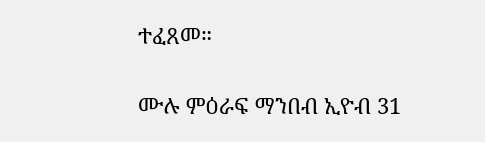ተፈጸመ።

ሙሉ ምዕራፍ ማንበብ ኢዮብ 31